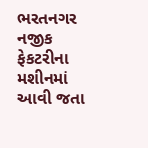ભરતનગર નજીક ફેકટરીના મશીનમાં આવી જતા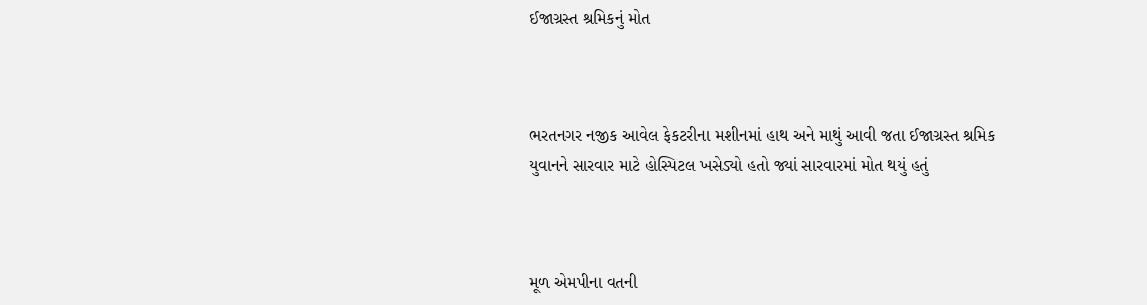ઈજાગ્રસ્ત શ્રમિકનું મોત



ભરતનગર નજીક આવેલ ફેકટરીના મશીનમાં હાથ અને માથું આવી જતા ઈજાગ્રસ્ત શ્રમિક યુવાનને સારવાર માટે હોસ્પિટલ ખસેડ્યો હતો જ્યાં સારવારમાં મોત થયું હતું



મૂળ એમપીના વતની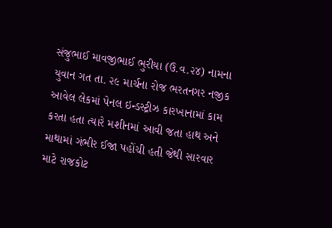સંજુભાઈ માવજીભાઈ ભુરીયા (ઉ.વ.૨૪) નામના યુવાન ગત તા. ૨૯ માર્ચના રોજ ભરતનગર નજીક આવેલ લેકમાં પેનલ ઇન્ડસ્ટ્રીઝ કારખાનામાં કામ કરતા હતા ત્યારે મશીનમાં આવી જતા હાથ અને માથામાં ગંભીર ઈજા પહોંચી હતી જેથી સારવાર માટે રાજકોટ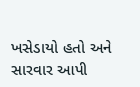ખસેડાયો હતો અને સારવાર આપી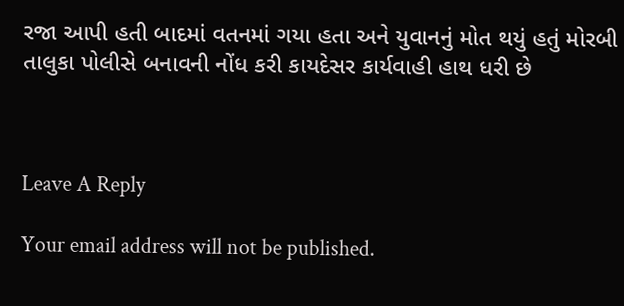રજા આપી હતી બાદમાં વતનમાં ગયા હતા અને યુવાનનું મોત થયું હતું મોરબી તાલુકા પોલીસે બનાવની નોંધ કરી કાયદેસર કાર્યવાહી હાથ ધરી છે



Leave A Reply

Your email address will not be published.